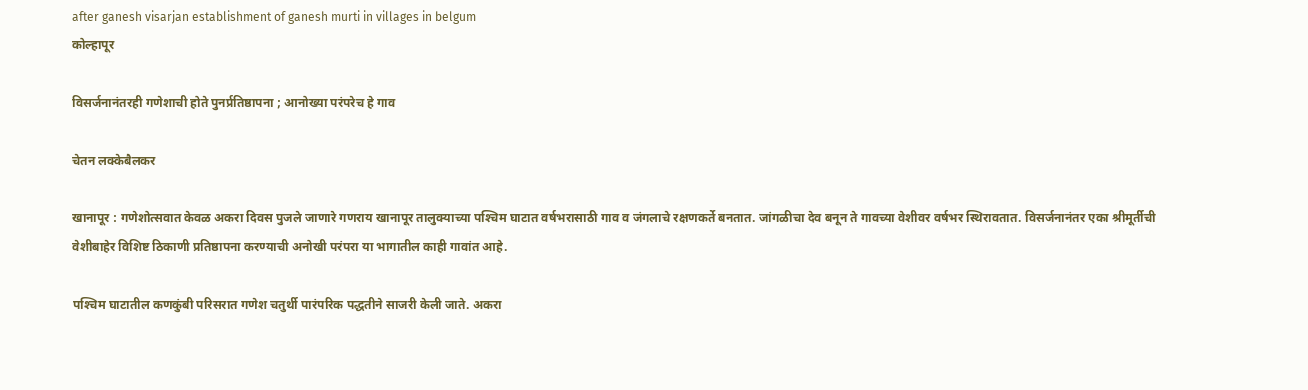after ganesh visarjan establishment of ganesh murti in villages in belgum
कोल्हापूर

विसर्जनानंतरही गणेशाची होते पुनर्प्रतिष्ठापना ; आनोख्या परंपरेच हे गाव

चेतन लक्‍केबैलकर

खानापूर : गणेशोत्सवात केवळ अकरा दिवस पुजले जाणारे गणराय खानापूर तालुक्‍याच्या पश्‍चिम घाटात वर्षभरासाठी गाव व जंगलाचे रक्षणकर्ते बनतात. जांगळीचा देव बनून ते गावच्या वेशीवर वर्षभर स्थिरावतात. विसर्जनानंतर एका श्रीमूर्तीची वेशीबाहेर विशिष्ट ठिकाणी प्रतिष्ठापना करण्याची अनोखी परंपरा या भागातील काही गावांत आहे.

पश्‍चिम घाटातील कणकुंबी परिसरात गणेश चतुर्थी पारंपरिक पद्धतीने साजरी केली जाते. अकरा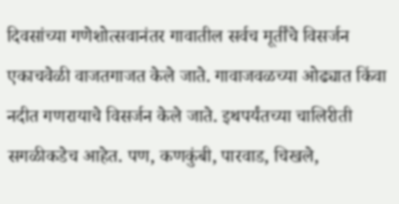दिवसांच्या गणेशोत्सवानंतर गावातील सर्वच मूर्तींचे विसर्जन एकाचवेळी वाजतगाजत केले जाते. गावाजवळच्या ओढ्यात किंवा नदीत गणरायाचे विसर्जन केले जाते. इथपर्यंतच्या चालिरीती सगळीकडेच आहेत. पण, कणकुंबी, पारवाड, चिखले,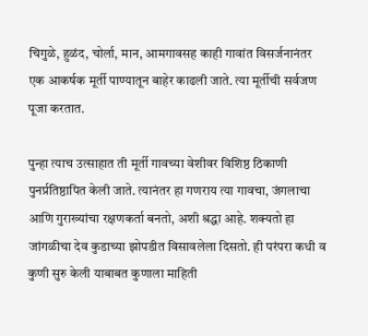चिगुळे, हुळंद, चोर्ला, मान, आमगावसह काही गावांत विसर्जनानंतर एक आकर्षक मूर्ती पाण्यातून बाहेर काढली जाते. त्या मूर्तीची सर्वजण पूजा करतात.

पुन्हा त्याच उत्साहात ती मूर्ती गावच्या वेशीवर विशिष्ठ ठिकाणी पुनर्प्रतिष्ठापित केली जाते. त्यानंतर हा गणराय त्या गावचा, जंगलाचा आणि गुराख्यांचा रक्षणकर्ता बनतो, अशी श्रद्धा आहे. शक्‍यतो हा जांगळीचा देव कुडाच्या झोपडीत विसावलेला दिसतो. ही परंपरा कधी व कुणी सुरु केली याबाबत कुणाला माहिती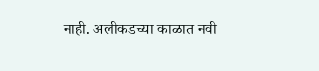नाही. अलीकडच्या काळात नवी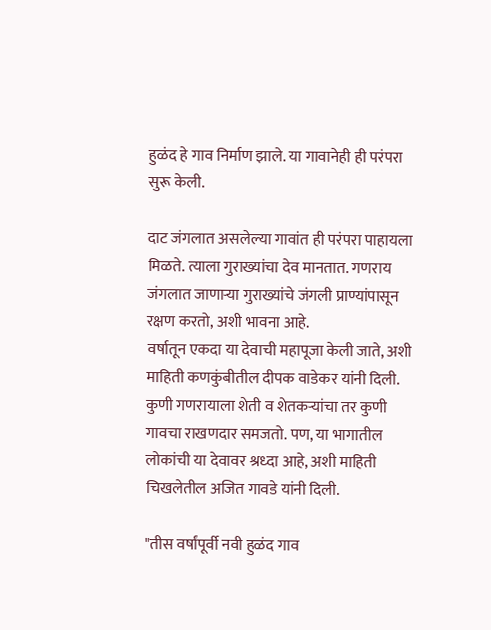हुळंद हे गाव निर्माण झाले. या गावानेही ही परंपरा सुरू केली.

दाट जंगलात असलेल्या गावांत ही परंपरा पाहायला मिळते. त्याला गुराख्यांचा देव मानतात. गणराय जंगलात जाणाऱ्या गुराख्यांचे जंगली प्राण्यांपासून रक्षण करतो, अशी भावना आहे.
वर्षातून एकदा या देवाची महापूजा केली जाते, अशी माहिती कणकुंबीतील दीपक वाडेकर यांनी दिली. कुणी गणरायाला शेती व शेतकऱ्यांचा तर कुणी गावचा राखणदार समजतो. पण, या भागातील लोकांची या देवावर श्रध्दा आहे, अशी माहिती चिखलेतील अजित गावडे यांनी दिली.

"तीस वर्षांपूर्वी नवी हुळंद गाव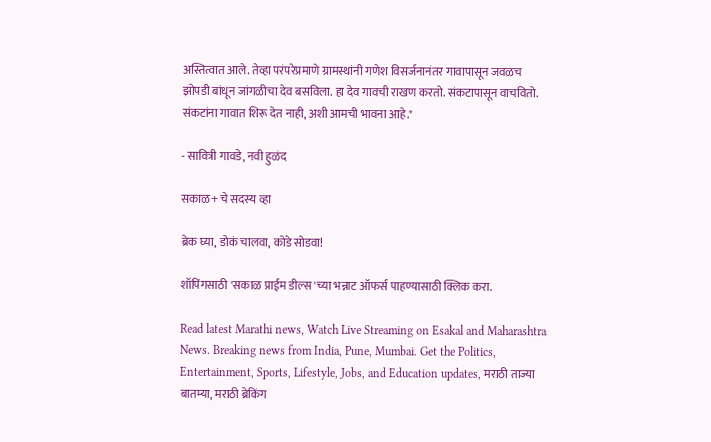अस्तित्वात आले. तेव्हा परंपरेप्रमाणे ग्रामस्थांनी गणेश विसर्जनानंतर गावापासून जवळच झोपडी बांधून जांगळीचा देव बसविला. हा देव गावची राखण करतो. संकटापासून वाचवितो. संकटांना गावात शिरू देत नाही, अशी आमची भावना आहे."

- सावित्री गावडे, नवी हुळंद

सकाळ+ चे सदस्य व्हा

ब्रेक घ्या, डोकं चालवा, कोडे सोडवा!

शॉपिंगसाठी 'सकाळ प्राईम डील्स'च्या भन्नाट ऑफर्स पाहण्यासाठी क्लिक करा.

Read latest Marathi news, Watch Live Streaming on Esakal and Maharashtra News. Breaking news from India, Pune, Mumbai. Get the Politics, Entertainment, Sports, Lifestyle, Jobs, and Education updates, मराठी ताज्या बातम्या, मराठी ब्रेकिंग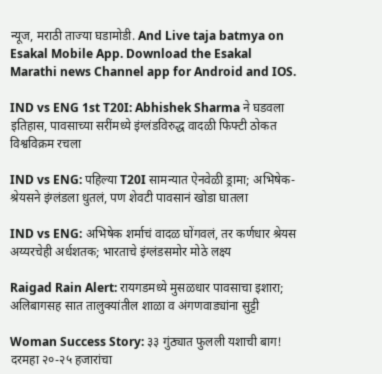न्यूज, मराठी ताज्या घडामोडी. And Live taja batmya on Esakal Mobile App. Download the Esakal Marathi news Channel app for Android and IOS.

IND vs ENG 1st T20I: Abhishek Sharma ने घडवला इतिहास, पावसाच्या सरींमध्ये इंग्लंडविरुद्ध वादळी फिफ्टी ठोकत विश्वविक्रम रचला

IND vs ENG: पहिल्या T20I सामन्यात ऐनवेळी ड्रामा; अभिषेक-श्रेयसने इंग्लंडला धुतलं, पण शेवटी पावसानं खोडा घातला

IND vs ENG: अभिषेक शर्माचं वादळ घोंगवलं, तर कर्णधार श्रेयस अय्यरचेही अर्धशतक; भारताचे इंग्लंडसमोर मोठे लक्ष्य

Raigad Rain Alert: रायगडमध्ये मुसळधार पावसाचा इशारा; अलिबागसह सात तालुक्यांतील शाळा व अंगणवाड्यांना सुट्टी

Woman Success Story: ३३ गुंठ्यात फुलली यशाची बाग! दरमहा २०-२५ हजारांचा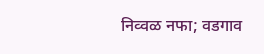निव्वळ नफा; वडगाव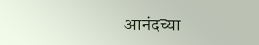आनंदच्या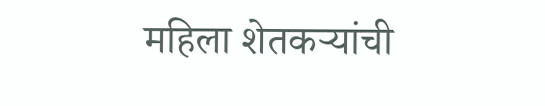महिला शेतकऱ्यांची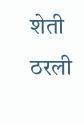शेती ठरली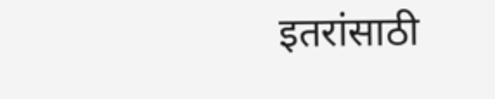इतरांसाठी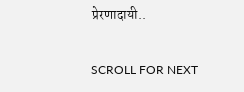प्रेरणादायी..

SCROLL FOR NEXT